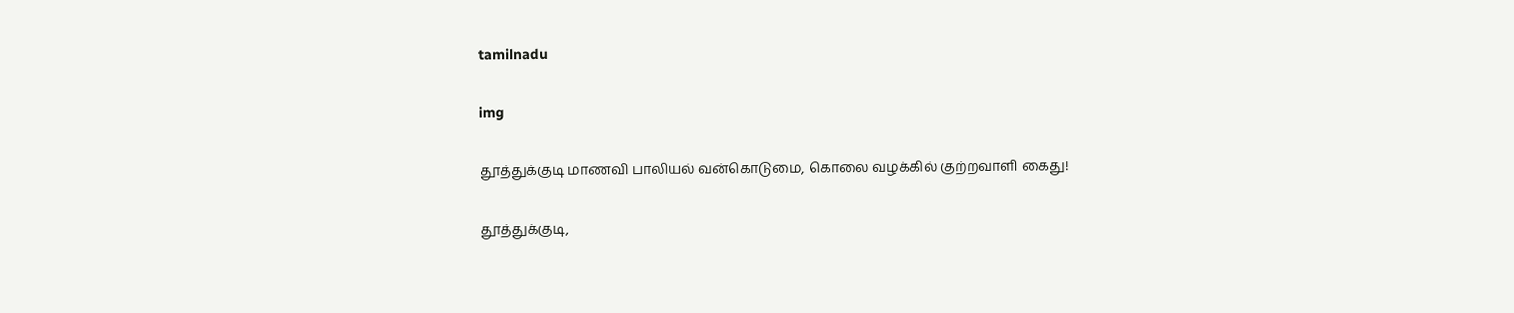tamilnadu

img

தூத்துக்குடி மாணவி பாலியல் வன்கொடுமை, கொலை வழக்கில் குற்றவாளி கைது!

தூத்துக்குடி,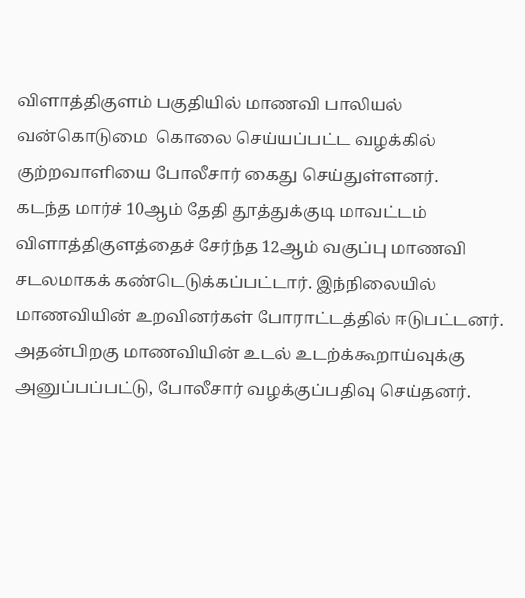விளாத்திகுளம் பகுதியில் மாணவி பாலியல் வன்கொடுமை  கொலை செய்யப்பட்ட வழக்கில் குற்றவாளியை போலீசார் கைது செய்துள்ளனர்.
கடந்த மார்ச் 10ஆம் தேதி தூத்துக்குடி மாவட்டம் விளாத்திகுளத்தைச் சேர்ந்த 12ஆம் வகுப்பு மாணவி சடலமாகக் கண்டெடுக்கப்பட்டார். இந்நிலையில் மாணவியின் உறவினர்கள் போராட்டத்தில் ஈடுபட்டனர்.
அதன்பிறகு மாணவியின் உடல் உடற்க்கூறாய்வுக்கு அனுப்பப்பட்டு, போலீசார் வழக்குப்பதிவு செய்தனர்.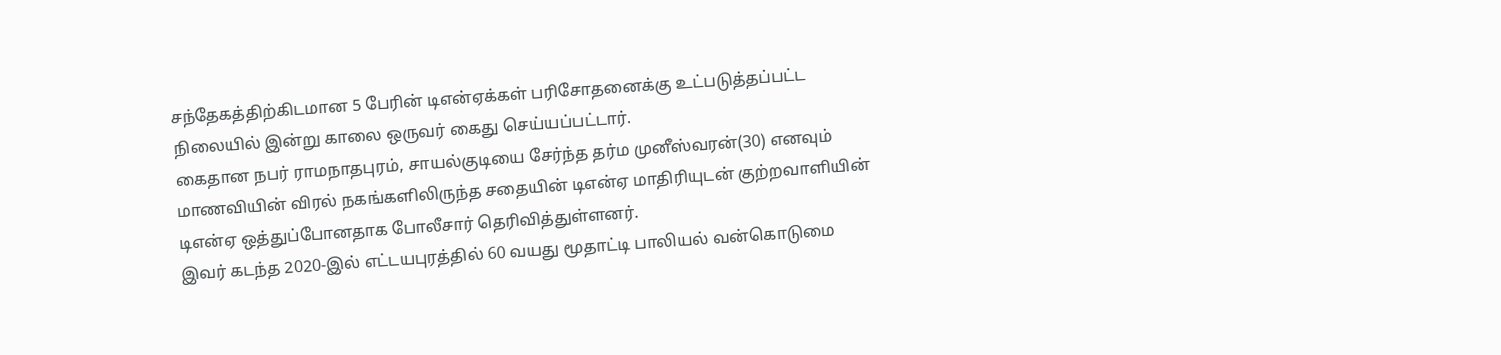சந்தேகத்திற்கிடமான 5 பேரின் டிஎன்ஏக்கள் பரிசோதனைக்கு உட்படுத்தப்பட்ட நிலையில் இன்று காலை ஒருவர் கைது செய்யப்பட்டார்.
கைதான நபர் ராமநாதபுரம், சாயல்குடியை சேர்ந்த தர்ம முனீஸ்வரன்(30) எனவும் மாணவியின் விரல் நகங்களிலிருந்த சதையின் டிஎன்ஏ மாதிரியுடன் குற்றவாளியின் டிஎன்ஏ ஒத்துப்போனதாக போலீசார் தெரிவித்துள்ளனர்.
இவர் கடந்த 2020-இல் எட்டயபுரத்தில் 60 வயது மூதாட்டி பாலியல் வன்கொடுமை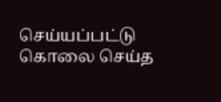செய்யப்பட்டு கொலை செய்த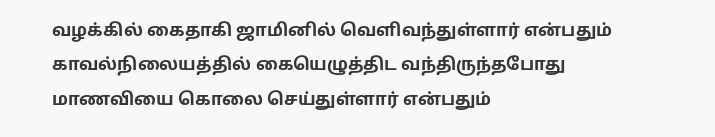வழக்கில் கைதாகி ஜாமினில் வெளிவந்துள்ளார் என்பதும் காவல்நிலையத்தில் கையெழுத்திட வந்திருந்தபோது மாணவியை கொலை செய்துள்ளார் என்பதும்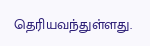தெரியவந்துள்ளது.